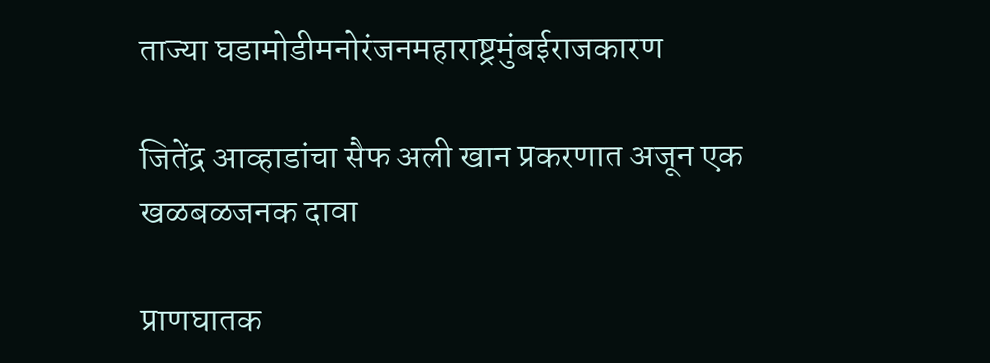ताज्या घडामोडीमनोरंजनमहाराष्ट्रमुंबईराजकारण

जितेंद्र आव्हाडांचा सैफ अली खान प्रकरणात अजून एक खळबळजनक दावा

प्राणघातक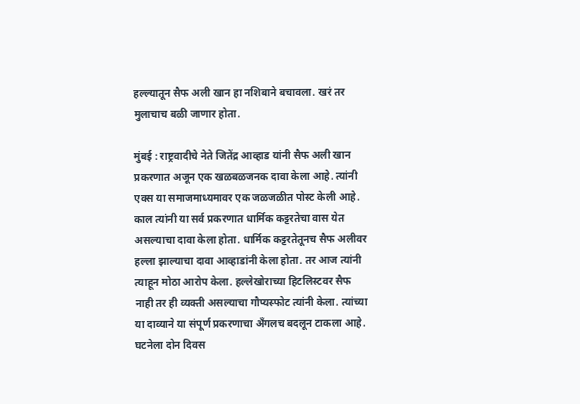हल्ल्यातून सैफ अली खान हा नशिबाने बचावला. खरं तर मुलाचाच बळी जाणार होता.

मुंबई : राष्ट्रवादीचे नेते जितेंद्र आव्हाड यांनी सैफ अली खान प्रकरणात अजून एक खळबळजनक दावा केला आहे. त्यांनी एक्स या समाजमाध्यमावर एक जळजळीत पोस्ट केली आहे. काल त्यांनी या सर्व प्रकरणात धार्मिक कट्टरतेचा वास येत असल्याचा दावा केला होता. धार्मिक कट्टरतेतूनच सैफ अलीवर हल्ला झाल्याचा दावा आव्हाडांनी केला होता. तर आज त्यांनी त्याहून मोठा आरोप केला. हल्लेखोराच्या हिटलिस्टवर सैफ नाही तर ही व्यक्ती असल्याचा गौप्यस्फोट त्यांनी केला. त्यांच्या या दाव्याने या संपूर्ण प्रकरणाचा अँगलच बदलून टाकला आहे. घटनेला दोन दिवस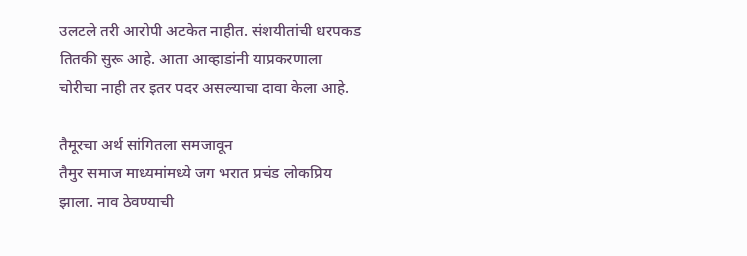उलटले तरी आरोपी अटकेत नाहीत. संशयीतांची धरपकड तितकी सुरू आहे. आता आव्हाडांनी याप्रकरणाला चोरीचा नाही तर इतर पदर असल्याचा दावा केला आहे.

तैमूरचा अर्थ सांगितला समजावून
तैमुर समाज माध्यमांमध्ये जग भरात प्रचंड लोकप्रिय झाला. नाव ठेवण्याची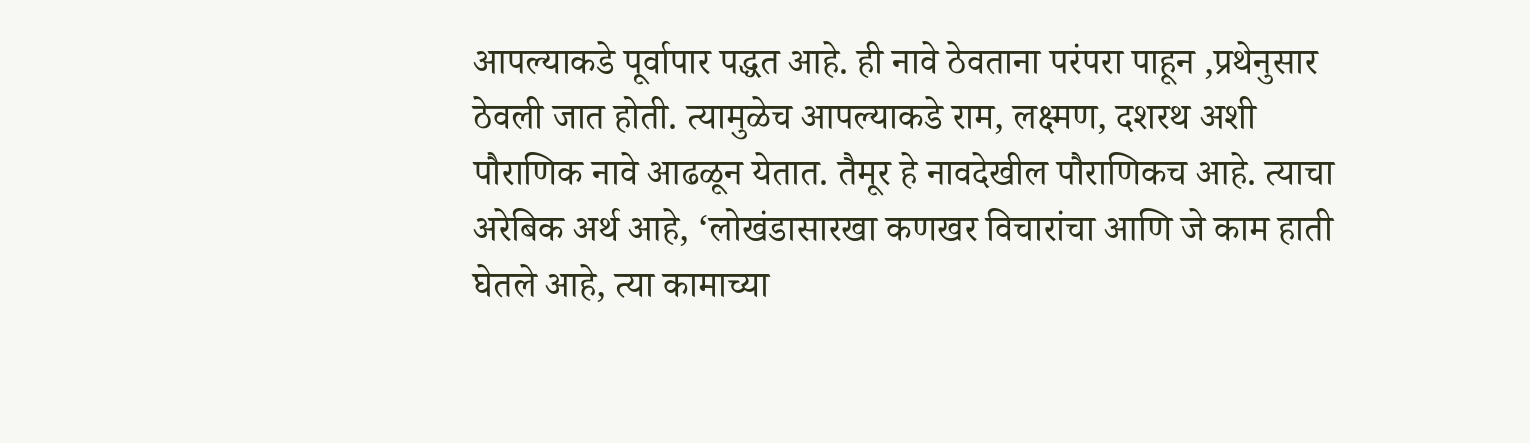आपल्याकडे पूर्वापार पद्धत आहे. ही नावे ठेवताना परंपरा पाहून ,प्रथेनुसार ठेवली जात होती. त्यामुळेच आपल्याकडे राम, लक्ष्मण, दशरथ अशी पौराणिक नावे आढळून येतात. तैमूर हे नावदेखील पौराणिकच आहे. त्याचा अरेबिक अर्थ आहे, ‘लोखंडासारखा कणखर विचारांचा आणि जे काम हाती घेतले आहे, त्या कामाच्या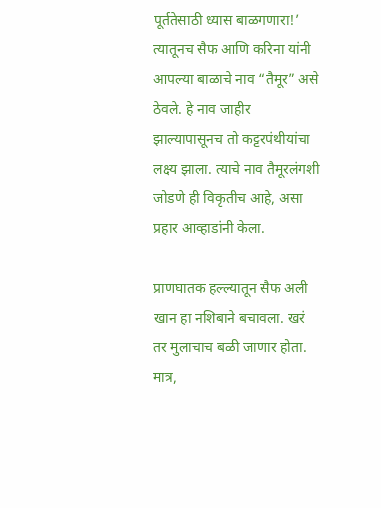पूर्ततेसाठी ध्यास बाळगणारा!’ त्यातूनच सैफ आणि करिना यांनी आपल्या बाळाचे नाव “तैमूर” असे ठेवले. हे नाव जाहीर झाल्यापासूनच तो कट्टरपंथीयांचा लक्ष्य झाला. त्याचे नाव तैमूरलंगशी जोडणे ही विकृतीच आहे, असा प्रहार आव्हाडांनी केला.

प्राणघातक हल्ल्यातून सैफ अली खान हा नशिबाने बचावला. खरं तर मुलाचाच बळी जाणार होता. मात्र,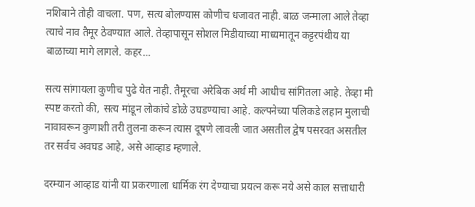नशिबाने तोही वाचला. पण, सत्य बोलण्यास कोणीच धजावत नाही. बाळ जन्माला आले तेव्हा त्याचे नाव तैमूर ठेवण्यात आले. तेव्हापासून सोशल मिडीयाच्या माध्यमातून कट्टरपंथीय या बाळाच्या मागे लागले. कहर…

सत्य सांगायला कुणीच पुढे येत नाही. तैमूरचा अरेबिक अर्थ मी आधीच सांगितला आहे. तेव्हा मी स्पष्ट करतो की, सत्य मांडून लोकांचे डोळे उघडण्याचा आहे. कल्पनेच्या पलिकडे लहान मुलाची नावावरून कुणाशी तरी तुलना करून त्यास दूषणे लावली जात असतील द्वेष पसरवत असतील तर सर्वच अवघड आहे, असे आव्हाड म्हणाले.

दरम्यान आव्हाड यांनी या प्रकरणाला धार्मिक रंग देण्याचा प्रयत्न करू नये असे काल सत्ताधारी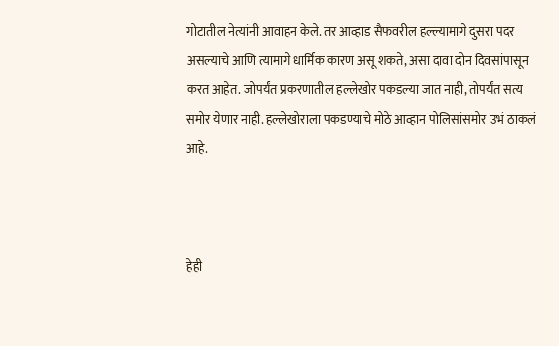गोटातील नेत्यांनी आवाहन केले. तर आव्हाड सैफवरील हल्ल्यामागे दुसरा पदर असल्याचे आणि त्यामागे धार्मिक कारण असू शकते, असा दावा दोन दिवसांपासून करत आहेत. जोपर्यंत प्रकरणातील हल्लेखोर पकडल्या जात नाही, तोपर्यंत सत्य समोर येणार नाही. हल्लेखोराला पकडण्याचे मोठे आव्हान पोलिसांसमोर उभं ठाकलं आहे.



हेही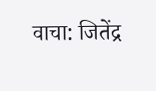वाचा: जितेंद्र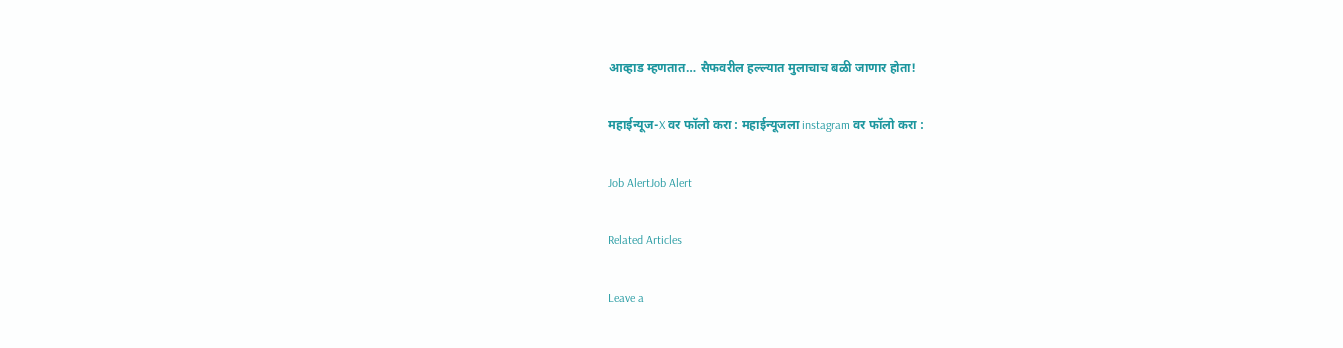आव्हाड म्हणतात… सैफवरील हल्ल्यात मुलाचाच बळी जाणार होता!

महाईन्यूज-X वर फॉलो करा : महाईन्यूजला instagram वर फॉलो करा :

Job AlertJob Alert

Related Articles

Leave a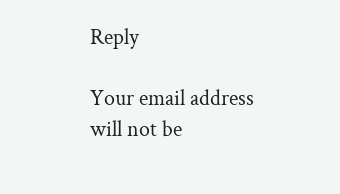Reply

Your email address will not be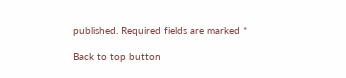published. Required fields are marked *

Back to top button